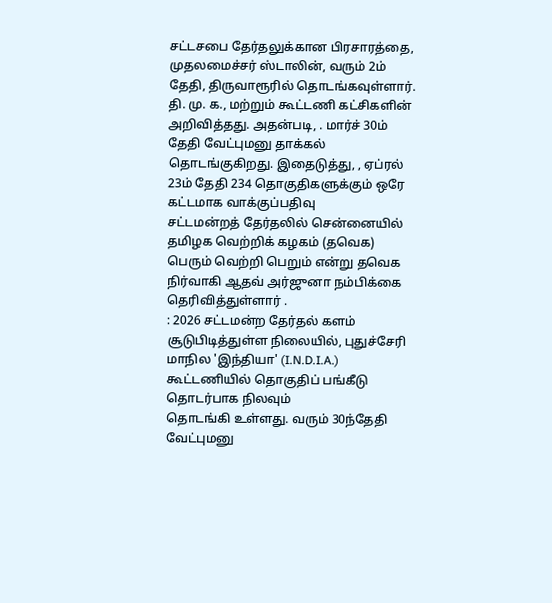சட்டசபை தேர்தலுக்கான பிரசாரத்தை, முதலமைச்சர் ஸ்டாலின், வரும் 2ம் தேதி, திருவாரூரில் தொடங்கவுள்ளார். தி. மு. க., மற்றும் கூட்டணி கட்சிகளின்
அறிவித்தது. அதன்படி, . மார்ச் 30ம் தேதி வேட்புமனு தாக்கல் தொடங்குகிறது. இதைடுத்து, , ஏப்ரல் 23ம் தேதி 234 தொகுதிகளுக்கும் ஒரே கட்டமாக வாக்குப்பதிவு
சட்டமன்றத் தேர்தலில் சென்னையில் தமிழக வெற்றிக் கழகம் (தவெக) பெரும் வெற்றி பெறும் என்று தவெக நிர்வாகி ஆதவ் அர்ஜுனா நம்பிக்கை தெரிவித்துள்ளார் .
: 2026 சட்டமன்ற தேர்தல் களம் சூடுபிடித்துள்ள நிலையில், புதுச்சேரி மாநில 'இந்தியா' (I.N.D.I.A.) கூட்டணியில் தொகுதிப் பங்கீடு தொடர்பாக நிலவும்
தொடங்கி உள்ளது. வரும் 30ந்தேதி வேட்புமனு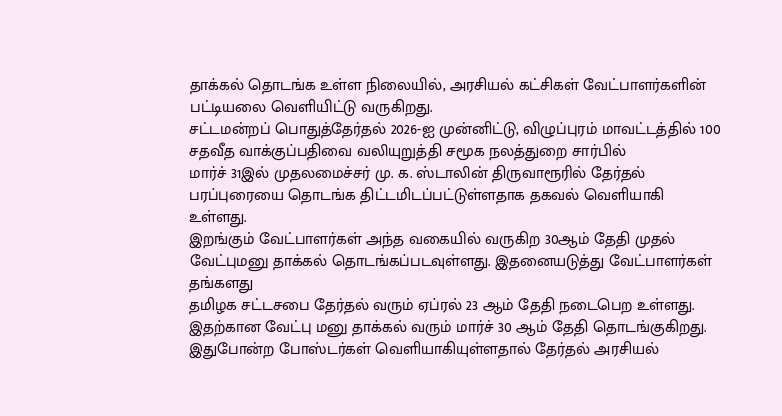தாக்கல் தொடங்க உள்ள நிலையில், அரசியல் கட்சிகள் வேட்பாளர்களின் பட்டியலை வெளியிட்டு வருகிறது.
சட்டமன்றப் பொதுத்தேர்தல் 2026-ஐ முன்னிட்டு, விழுப்புரம் மாவட்டத்தில் 100 சதவீத வாக்குப்பதிவை வலியுறுத்தி சமூக நலத்துறை சார்பில்
மார்ச் 31இல் முதலமைச்சர் மு. க. ஸ்டாலின் திருவாரூரில் தேர்தல் பரப்புரையை தொடங்க திட்டமிடப்பட்டுள்ளதாக தகவல் வெளியாகி உள்ளது.
இறங்கும் வேட்பாளர்கள் அந்த வகையில் வருகிற 30ஆம் தேதி முதல் வேட்புமனு தாக்கல் தொடங்கப்படவுள்ளது. இதனையடுத்து வேட்பாளர்கள் தங்களது
தமிழக சட்டசபை தேர்தல் வரும் ஏப்ரல் 23 ஆம் தேதி நடைபெற உள்ளது. இதற்கான வேட்பு மனு தாக்கல் வரும் மார்ச் 30 ஆம் தேதி தொடங்குகிறது.
இதுபோன்ற போஸ்டர்கள் வெளியாகியுள்ளதால் தேர்தல் அரசியல்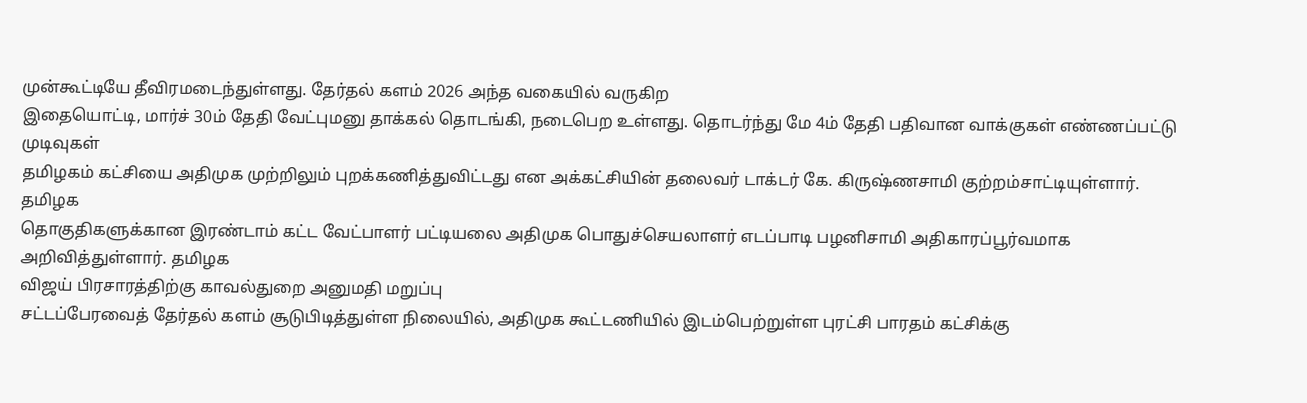முன்கூட்டியே தீவிரமடைந்துள்ளது. தேர்தல் களம் 2026 அந்த வகையில் வருகிற
இதையொட்டி, மார்ச் 30ம் தேதி வேட்புமனு தாக்கல் தொடங்கி, நடைபெற உள்ளது. தொடர்ந்து மே 4ம் தேதி பதிவான வாக்குகள் எண்ணப்பட்டு முடிவுகள்
தமிழகம் கட்சியை அதிமுக முற்றிலும் புறக்கணித்துவிட்டது என அக்கட்சியின் தலைவர் டாக்டர் கே. கிருஷ்ணசாமி குற்றம்சாட்டியுள்ளார். தமிழக
தொகுதிகளுக்கான இரண்டாம் கட்ட வேட்பாளர் பட்டியலை அதிமுக பொதுச்செயலாளர் எடப்பாடி பழனிசாமி அதிகாரப்பூர்வமாக அறிவித்துள்ளார். தமிழக
விஜய் பிரசாரத்திற்கு காவல்துறை அனுமதி மறுப்பு
சட்டப்பேரவைத் தேர்தல் களம் சூடுபிடித்துள்ள நிலையில், அதிமுக கூட்டணியில் இடம்பெற்றுள்ள புரட்சி பாரதம் கட்சிக்கு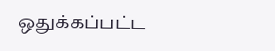ஒதுக்கப்பட்ட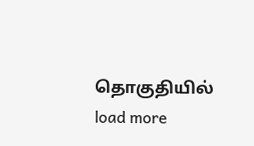தொகுதியில்
load more